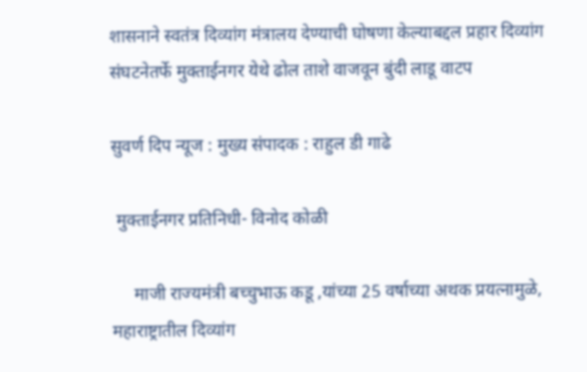शासनाने स्वतंत्र दिव्यांग मंत्रालय देण्याची घोषणा केल्याबद्दल प्रहार दिव्यांग संघटनेतर्फे मुक्ताईनगर येथे ढोल ताशे वाजवून बुंदी लाडू वाटप

सुवर्ण दिप न्यूज : मुख्य संपादक : राहुल डी गाढे

 मुक्ताईनगर प्रतिनिधी- विनोद कोळी

     माजी राज्यमंत्री बच्चुभाऊ कडू ,यांच्या 25 वर्षाच्या अथक प्रयत्नामुळे, महाराष्ट्रातील दिव्यांग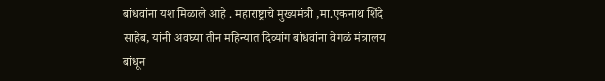बांधवांना यश मिळाले आहे . महाराष्ट्राचे मुख्यमंत्री ,मा.एकनाथ शिंदे साहेब, यांनी अवघ्या तीन महिन्यात दिव्यांग बांधवांना वेगळं मंत्रालय बांधून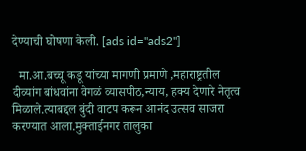देण्याची घोषणा केली. [ads id="ads2"]

  मा.आ.बच्चू कडू यांच्या मागणी प्रमाणे ,महाराष्ट्रतील दीव्यांग बांधवांना वेगळं व्यासपीठ,न्याय, हक्य देणारे नेतृत्व मिळाले.त्याबद्दल बुंदी वाटप करून आनंद उत्सव साजरा करण्यात आला.मुक्ताईनगर तालुका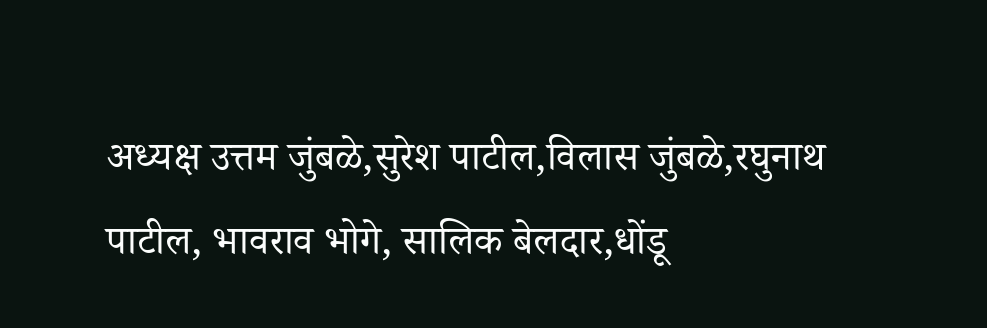अध्यक्ष उत्तम जुंबळे,सुरेश पाटील,विलास जुंबळे,रघुनाथ पाटील, भावराव भोगे, सालिक बेलदार,धोंडू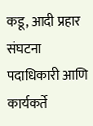कडू, आदी प्रहार संघटना पदाधिकारी आणि कार्यकर्ते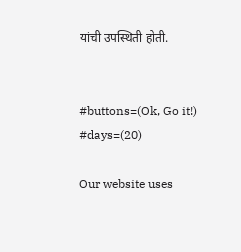यांची उपस्थिती होती.


#buttons=(Ok, Go it!) #days=(20)

Our website uses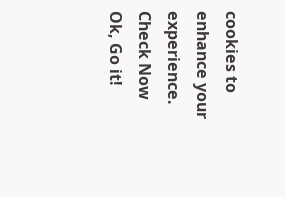cookies to enhance your experience. Check Now
Ok, Go it!